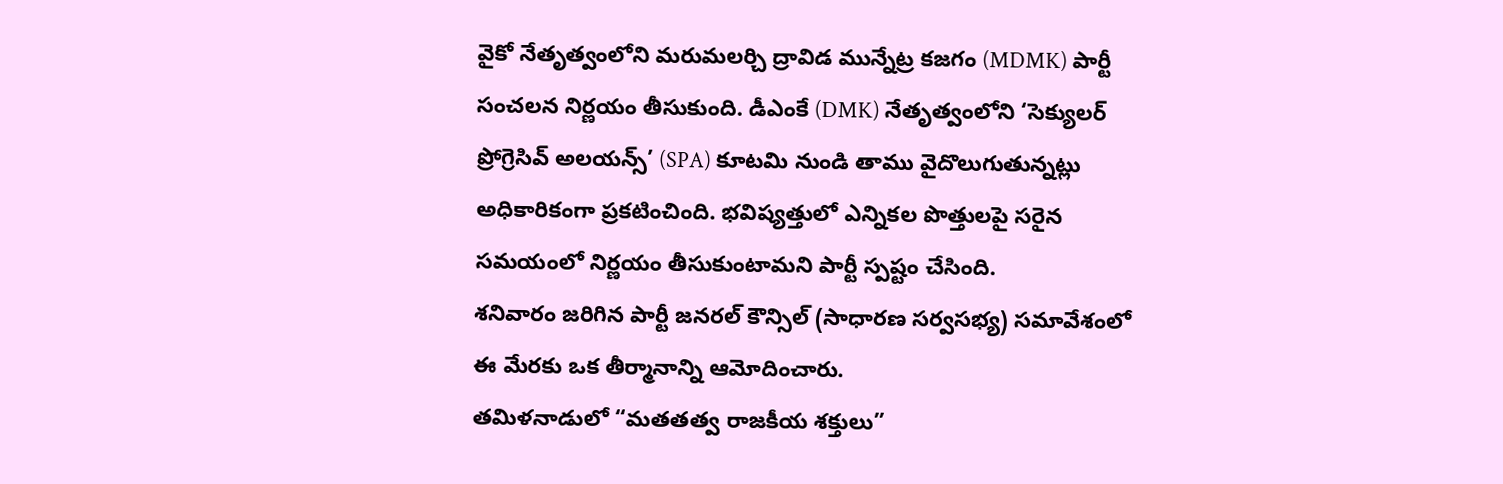వైకో నేతృత్వంలోని మరుమలర్చి ద్రావిడ మున్నేట్ర కజగం (MDMK) పార్టీ సంచలన నిర్ణయం తీసుకుంది. డీఎంకే (DMK) నేతృత్వంలోని ‘సెక్యులర్ ప్రోగ్రెసివ్ అలయన్స్’ (SPA) కూటమి నుండి తాము వైదొలుగుతున్నట్లు అధికారికంగా ప్రకటించింది. భవిష్యత్తులో ఎన్నికల పొత్తులపై సరైన సమయంలో నిర్ణయం తీసుకుంటామని పార్టీ స్పష్టం చేసింది.
శనివారం జరిగిన పార్టీ జనరల్ కౌన్సిల్ (సాధారణ సర్వసభ్య) సమావేశంలో ఈ మేరకు ఒక తీర్మానాన్ని ఆమోదించారు.
తమిళనాడులో “మతతత్వ రాజకీయ శక్తులు”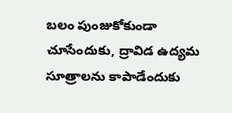బలం పుంజుకోకుండా చూసేందుకు, ద్రావిడ ఉద్యమ సూత్రాలను కాపాడేందుకు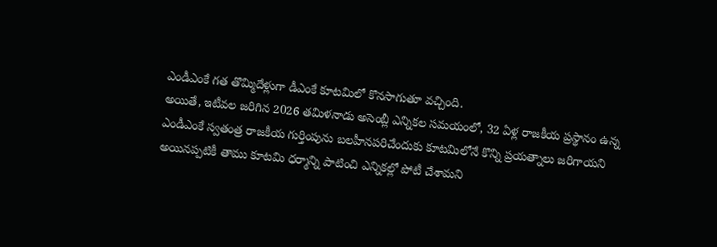ఎండీఎంకే గత తొమ్మిదేళ్లుగా డీఎంకే కూటమిలో కొనసాగుతూ వచ్చింది.
అయితే, ఇటీవల జరిగిన 2026 తమిళనాడు అసెంబ్లీ ఎన్నికల సమయంలో, 32 ఏళ్ల రాజకీయ ప్రస్థానం ఉన్న ఎండీఎంకే స్వతంత్ర రాజకీయ గుర్తింపును బలహీనపరిచేందుకు కూటమిలోనే కొన్ని ప్రయత్నాలు జరిగాయని అయినప్పటికీ తాము కూటమి ధర్మాన్ని పాటించి ఎన్నికల్లో పోటీ చేశామని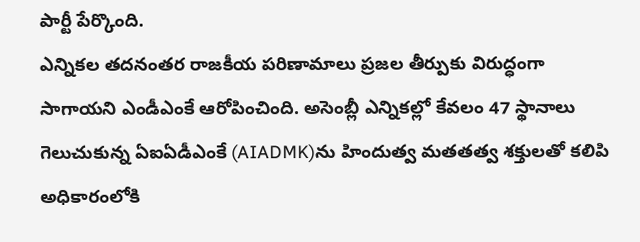పార్టీ పేర్కొంది.
ఎన్నికల తదనంతర రాజకీయ పరిణామాలు ప్రజల తీర్పుకు విరుద్ధంగా సాగాయని ఎండీఎంకే ఆరోపించింది. అసెంబ్లీ ఎన్నికల్లో కేవలం 47 స్థానాలు గెలుచుకున్న ఏఐఏడీఎంకే (AIADMK)ను హిందుత్వ మతతత్వ శక్తులతో కలిపి అధికారంలోకి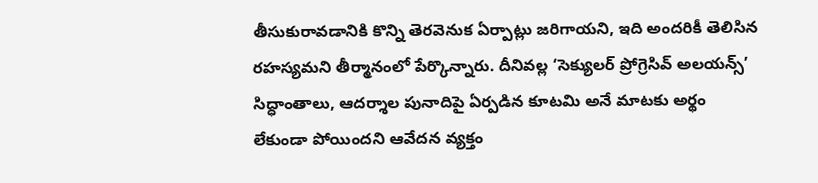తీసుకురావడానికి కొన్ని తెరవెనుక ఏర్పాట్లు జరిగాయని, ఇది అందరికీ తెలిసిన రహస్యమని తీర్మానంలో పేర్కొన్నారు. దీనివల్ల ‘సెక్యులర్ ప్రోగ్రెసివ్ అలయన్స్’ సిద్ధాంతాలు, ఆదర్శాల పునాదిపై ఏర్పడిన కూటమి అనే మాటకు అర్థం లేకుండా పోయిందని ఆవేదన వ్యక్తం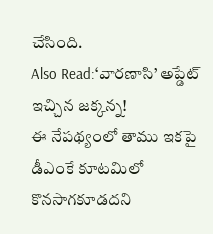చేసింది.
Also Read:‘వారణాసి’ అప్డేట్ ఇచ్చిన జక్కన్న!
ఈ నేపథ్యంలో తాము ఇకపై డీఎంకే కూటమిలో కొనసాగకూడదని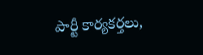పార్టీ కార్యకర్తలు,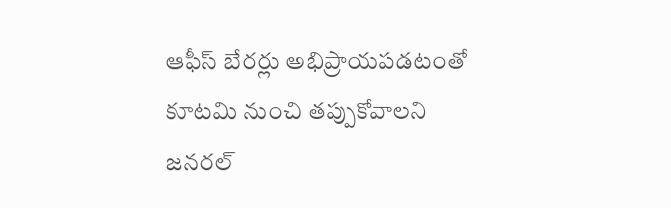ఆఫీస్ బేరర్లు అభిప్రాయపడటంతో కూటమి నుంచి తప్పుకోవాలని జనరల్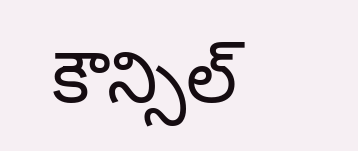కౌన్సిల్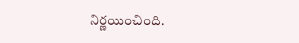నిర్ణయించింది.